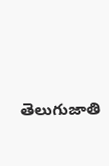తెలుగుజాతి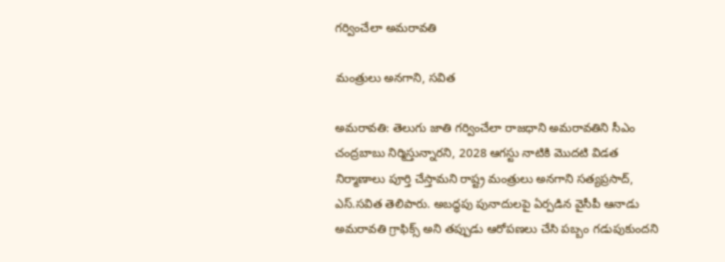గర్వించేలా అమరావతి

మంత్రులు అనగాని, సవిత

అమరావతి: తెలుగు జాతి గర్వించేలా రాజధాని అమరావతిని సీఎం చంద్రబాబు నిర్మిస్తున్నారని, 2028 ఆగస్టు నాటికి మొదటి విడత నిర్మాణాలు పూర్తి చేస్తామని రాష్ట్ర మంత్రులు అనగాని సత్యప్రసాద్, ఎస్.సవిత తెలిపారు. అబద్ధపు పునాదులపై ఏర్పడిన వైసీపీ ఆనాడు అమరావతి గ్రాఫిక్స్ అని తప్పుడు ఆరోపణలు చేసి పబ్బం గడుపుకుందని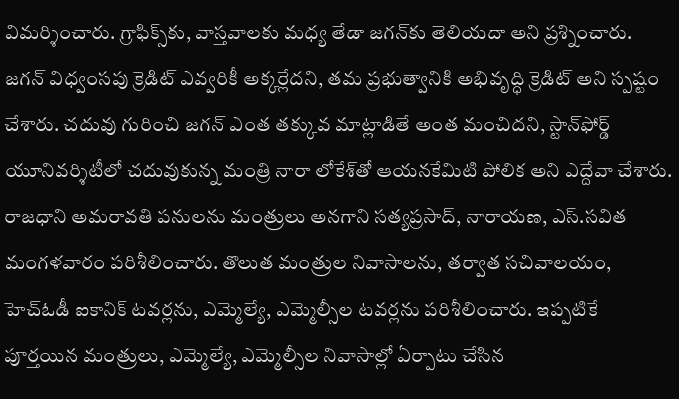విమర్శించారు. గ్రాఫిక్స్‌కు, వాస్తవాలకు మధ్య తేడా జగన్‌కు తెలియదా అని ప్రశ్నించారు. జగన్ విధ్వంసపు క్రెడిట్ ఎవ్వరికీ అక్కర్లేదని, తమ ప్రభుత్వానికి అభివృద్ధి క్రెడిట్ అని స్పష్టం చేశారు. చదువు గురించి జగన్ ఎంత తక్కువ మాట్లాడితే అంత మంచిదని, స్టాన్‌ఫోర్డ్ యూనివర్శిటీలో చదువుకున్న మంత్రి నారా లోకేశ్‌తో ఆయనకేమిటి పోలిక అని ఎద్దేవా చేశారు. రాజధాని అమరావతి పనులను మంత్రులు అనగాని సత్యప్రసాద్, నారాయణ, ఎస్.సవిత మంగళవారం పరిశీలించారు. తొలుత మంత్రుల నివాసాలను, తర్వాత సచివాలయం, హెచ్‌ఓడీ ఐకానిక్ టవర్లను, ఎమ్మెల్యే, ఎమ్మెల్సీల టవర్లను పరిశీలించారు. ఇప్పటికే పూర్తయిన మంత్రులు, ఎమ్మెల్యే, ఎమ్మెల్సీల నివాసాల్లో ఏర్పాటు చేసిన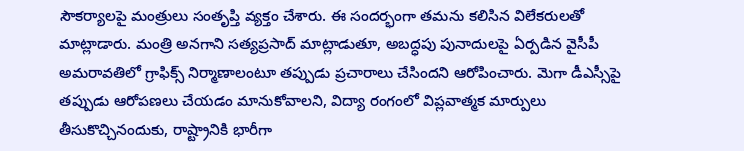సౌకర్యాలపై మంత్రులు సంతృప్తి వ్యక్తం చేశారు. ఈ సందర్భంగా తమను కలిసిన విలేకరులతో మాట్లాడారు. మంత్రి అనగాని సత్యప్రసాద్ మాట్లాడుతూ, అబద్ధపు పునాదులపై ఏర్పడిన వైసీపీ అమరావతిలో గ్రాఫిక్స్ నిర్మాణాలంటూ తప్పుడు ప్రచారాలు చేసిందని ఆరోపించారు. మెగా డీఎస్సీపై తప్పుడు ఆరోపణలు చేయడం మానుకోవాలని, విద్యా రంగంలో విప్లవాత్మక మార్పులు తీసుకొచ్చినందుకు, రాష్ట్రానికి భారీగా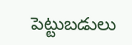పెట్టుబడులు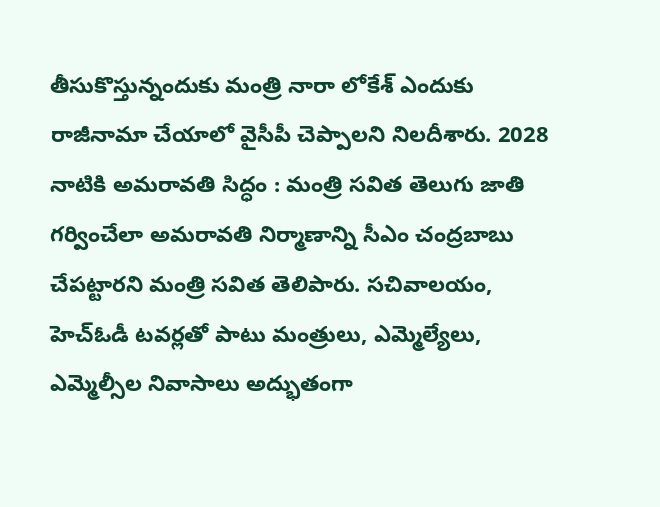తీసుకొస్తున్నందుకు మంత్రి నారా లోకేశ్ ఎందుకు రాజీనామా చేయాలో వైసీపీ చెప్పాలని నిలదీశారు. 2028 నాటికి అమరావతి సిద్ధం : మంత్రి సవిత తెలుగు జాతి గర్వించేలా అమరావతి నిర్మాణాన్ని సీఎం చంద్రబాబు చేపట్టారని మంత్రి సవిత తెలిపారు. సచివాలయం, హెచ్‌ఓడీ టవర్లతో పాటు మంత్రులు, ఎమ్మెల్యేలు, ఎమ్మెల్సీల నివాసాలు అద్భుతంగా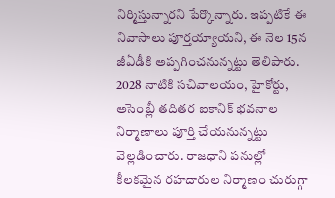నిర్మిస్తున్నారని పేర్కొన్నారు. ఇప్పటికే ఈ నివాసాలు పూర్తయ్యాయని, ఈ నెల 15న జీఏడీకి అప్పగించనున్నట్టు తెలిపారు. 2028 నాటికి సచివాలయం, హైకోర్టు, అసెంబ్లీ తదితర ఐకానిక్ భవనాల నిర్మాణాలు పూర్తి చేయనున్నట్టు వెల్లడించారు. రాజధాని పనుల్లో కీలకమైన రహదారుల నిర్మాణం చురుగ్గా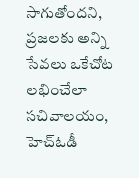సాగుతోందని, ప్రజలకు అన్ని సేవలు ఒకేచోట లభించేలా సచివాలయం, హెచ్‌ఓడీ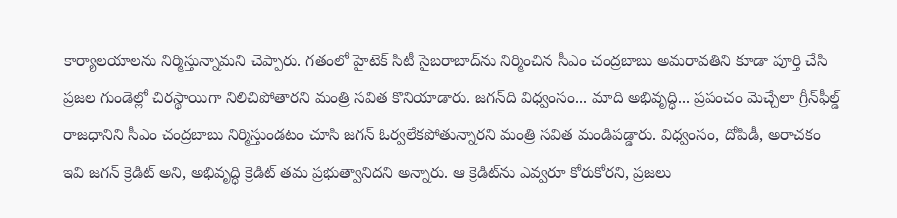కార్యాలయాలను నిర్మిస్తున్నామని చెప్పారు. గతంలో హైటెక్ సిటీ సైబరాబాద్‌ను నిర్మించిన సీఎం చంద్రబాబు అమరావతిని కూడా పూర్తి చేసి ప్రజల గుండెల్లో చిరస్థాయిగా నిలిచిపోతారని మంత్రి సవిత కొనియాడారు. జగన్‌ది విధ్వంసం... మాది అభివృద్ధి... ప్రపంచం మెచ్చేలా గ్రీన్‌ఫీల్డ్ రాజధానిని సీఎం చంద్రబాబు నిర్మిస్తుండటం చూసి జగన్ ఓర్వలేకపోతున్నారని మంత్రి సవిత మండిపడ్డారు. విధ్వంసం, దోపిడీ, అరాచకం ఇవి జగన్ క్రెడిట్ అని, అభివృద్ధి క్రెడిట్ తమ ప్రభుత్వానిదని అన్నారు. ఆ క్రెడిట్‌ను ఎవ్వరూ కోరుకోరని, ప్రజలు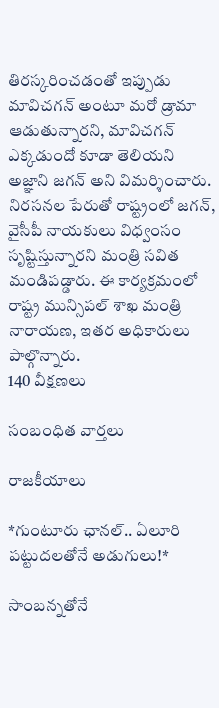తిరస్కరించడంతో ఇప్పుడు మావిచగన్ అంటూ మరో డ్రామా ఆడుతున్నారని, మావిచగన్ ఎక్కడుందో కూడా తెలియని అజ్ఞాని జగన్ అని విమర్శించారు. నిరసనల పేరుతో రాష్ట్రంలో జగన్, వైసీపీ నాయకులు విధ్వంసం సృష్టిస్తున్నారని మంత్రి సవిత మండిపడ్డారు. ఈ కార్యక్రమంలో రాష్ట్ర మున్సిపల్ శాఖ మంత్రి నారాయణ, ఇతర అధికారులు పాల్గొన్నారు.
140 వీక్షణలు

సంబంధిత వార్తలు

రాజకీయాలు

*గుంటూరు ఛానల్‌.. ఏలూరి పట్టుదలతోనే అడుగులు!*

సాంబన్నతోనే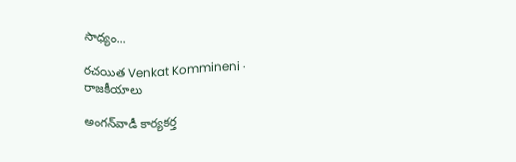సాధ్యం...

రచయిత Venkat Kommineni ·
రాజకీయాలు

అంగన్‌వాడీ కార్యకర్త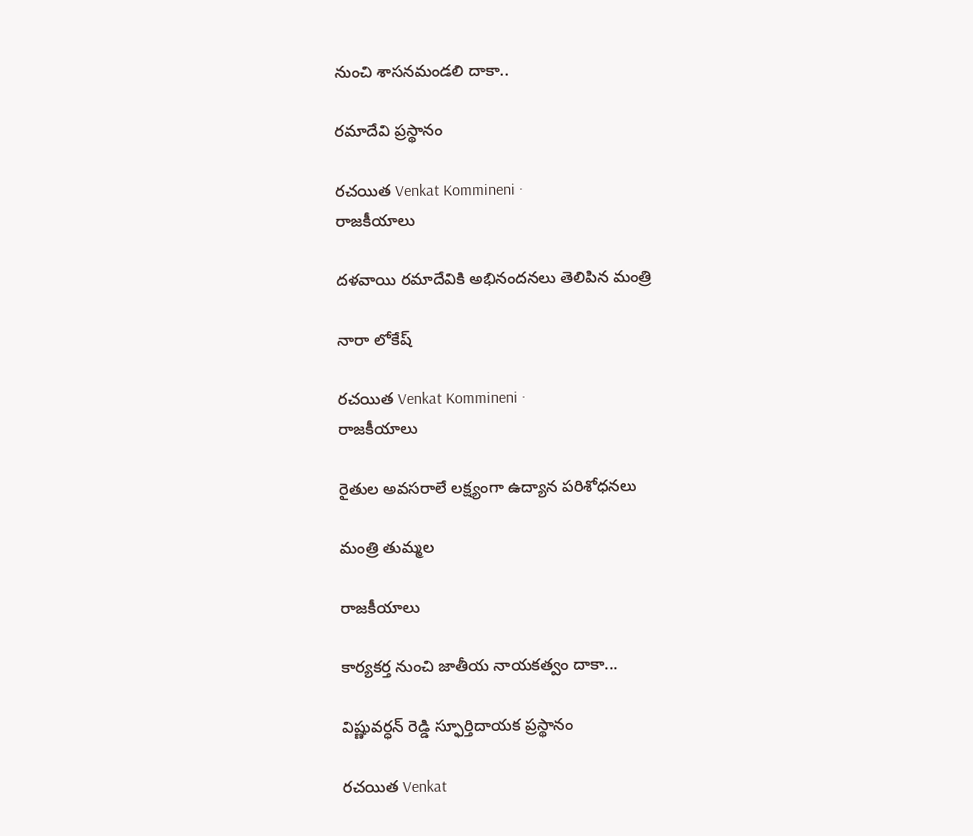నుంచి శాసనమండలి దాకా..

రమాదేవి ప్రస్థానం

రచయిత Venkat Kommineni ·
రాజకీయాలు

దళవాయి రమాదేవికి అభినందనలు తెలిపిన మంత్రి

నారా లోకేష్

రచయిత Venkat Kommineni ·
రాజకీయాలు

రైతుల అవసరాలే లక్ష్యంగా ఉద్యాన పరిశోధనలు

మంత్రి తుమ్మల

రాజకీయాలు

కార్యకర్త నుంచి జాతీయ నాయకత్వం దాకా...

విష్ణువర్ధన్ రెడ్డి స్ఫూర్తిదాయక ప్రస్థానం

రచయిత Venkat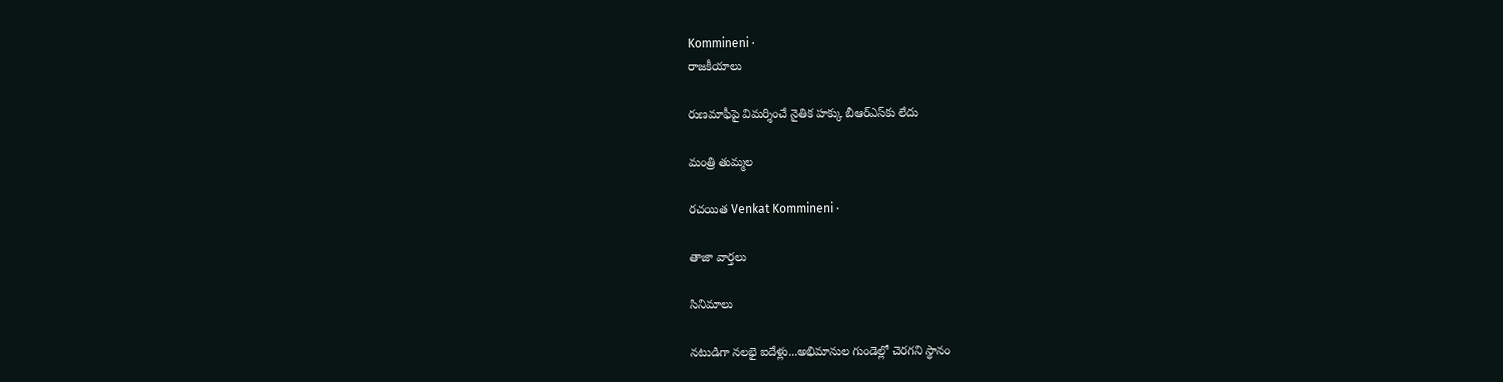Kommineni ·
రాజకీయాలు

రుణమాఫీపై విమర్శించే నైతిక హక్కు బీఆర్ఎస్‌కు లేదు

మంత్రి తుమ్మల

రచయిత Venkat Kommineni ·

తాజా వార్తలు

సినిమాలు

నటుడిగా నలభై ఐదేళ్లు...అభిమానుల గుండెల్లో చెరగని స్థానం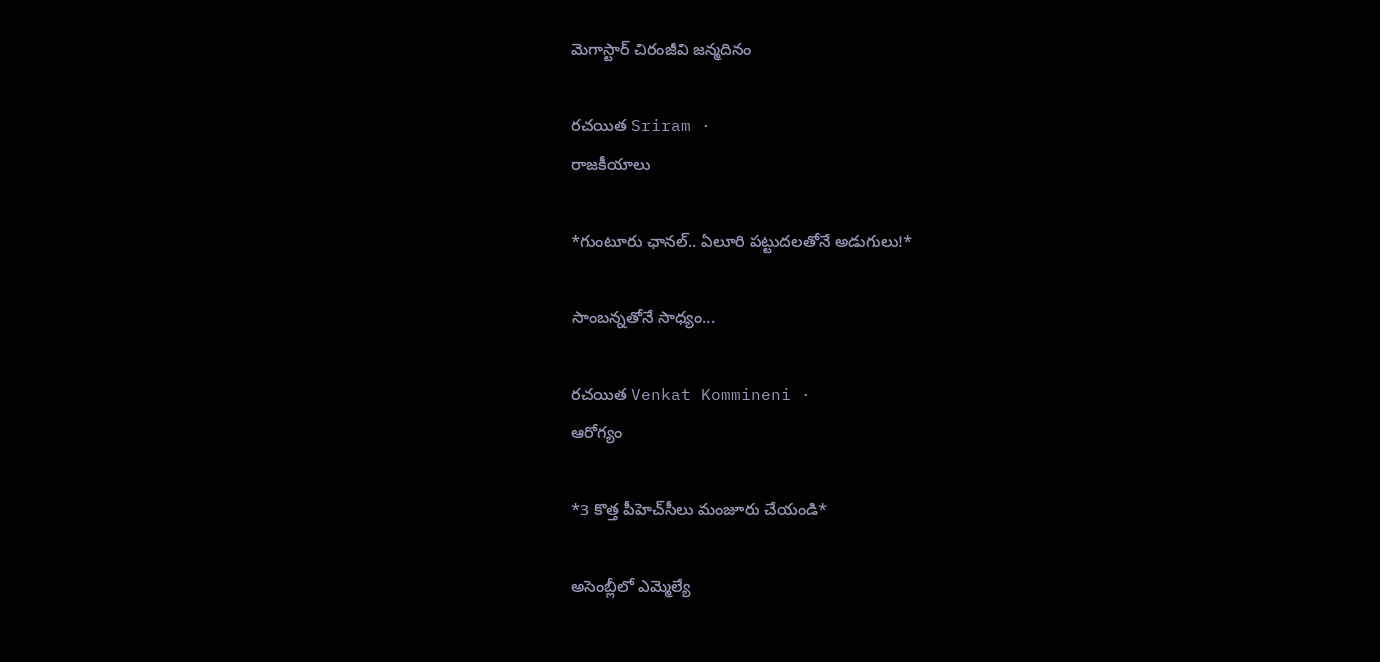మెగాస్టార్ చిరంజీవి జన్మదినం

రచయిత Sriram ·
రాజకీయాలు

*గుంటూరు ఛానల్‌.. ఏలూరి పట్టుదలతోనే అడుగులు!*

సాంబన్నతోనే సాధ్యం...

రచయిత Venkat Kommineni ·
ఆరోగ్యం

*3 కొత్త పీహెచ్‌సీలు మంజూరు చేయండి*

అసెంబ్లీలో ఎమ్మెల్యే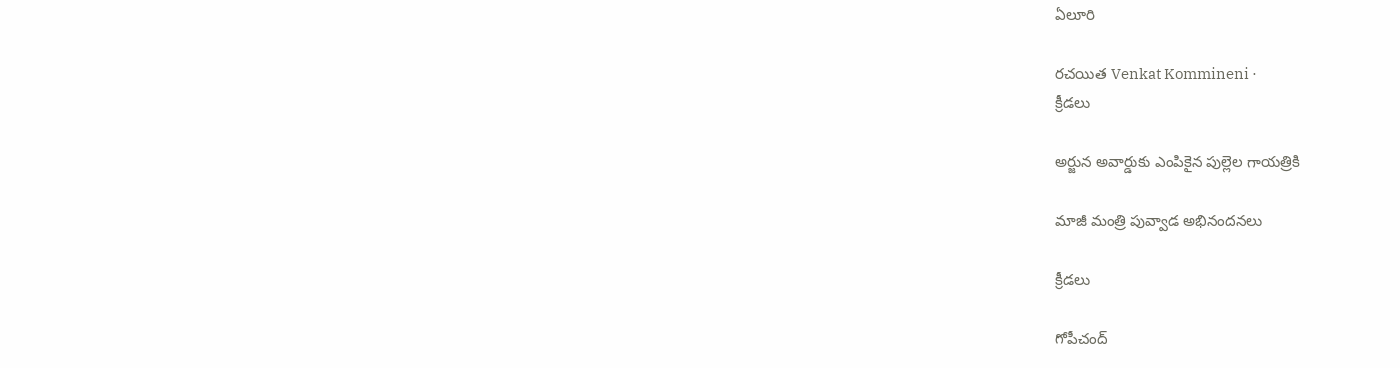ఏలూరి

రచయిత Venkat Kommineni ·
క్రీడలు

అర్జున అవార్డుకు ఎంపికైన పుల్లెల గాయత్రికి

మాజీ మంత్రి పువ్వాడ అభినందనలు

క్రీడలు

గోపీచంద్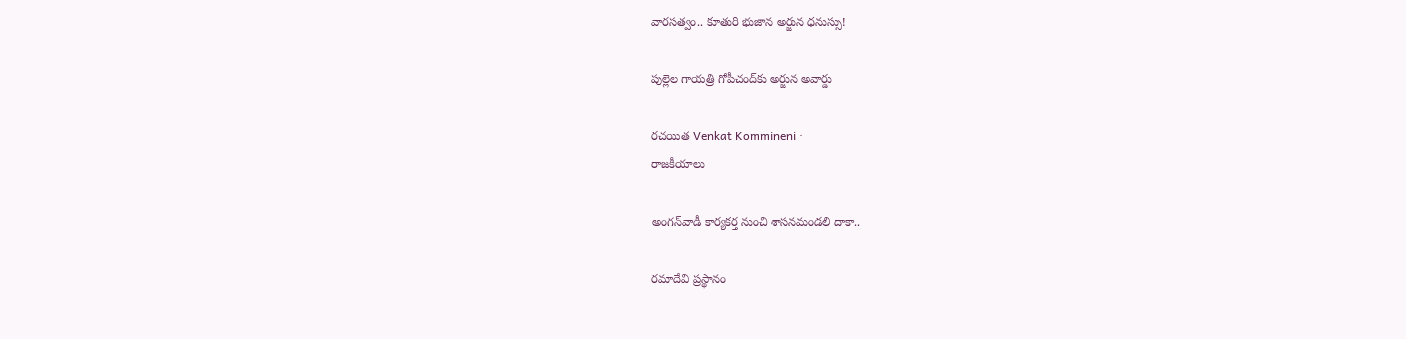వారసత్వం.. కూతురి భుజాన అర్జున ధనుస్సు!

పుల్లెల గాయత్రి గోపీచంద్‌కు అర్జున అవార్డు

రచయిత Venkat Kommineni ·
రాజకీయాలు

అంగన్‌వాడీ కార్యకర్త నుంచి శాసనమండలి దాకా..

రమాదేవి ప్రస్థానం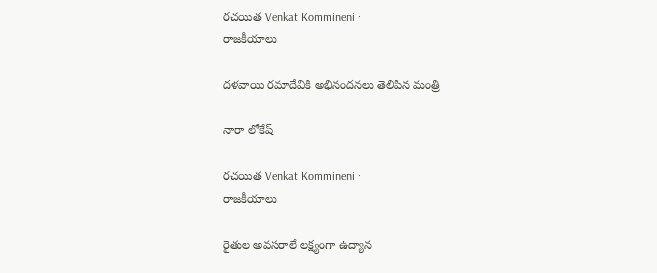రచయిత Venkat Kommineni ·
రాజకీయాలు

దళవాయి రమాదేవికి అభినందనలు తెలిపిన మంత్రి

నారా లోకేష్

రచయిత Venkat Kommineni ·
రాజకీయాలు

రైతుల అవసరాలే లక్ష్యంగా ఉద్యాన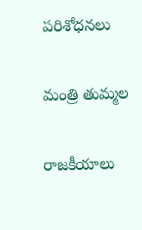పరిశోధనలు

మంత్రి తుమ్మల

రాజకీయాలు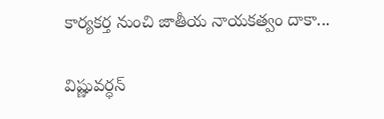కార్యకర్త నుంచి జాతీయ నాయకత్వం దాకా...

విష్ణువర్ధన్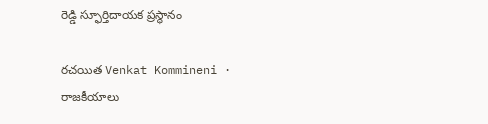రెడ్డి స్ఫూర్తిదాయక ప్రస్థానం

రచయిత Venkat Kommineni ·
రాజకీయాలు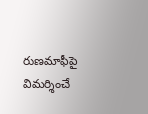రుణమాఫీపై విమర్శించే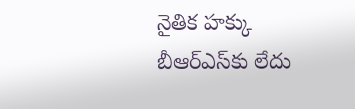నైతిక హక్కు బీఆర్ఎస్‌కు లేదు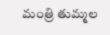మంత్రి తుమ్మల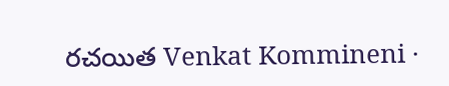రచయిత Venkat Kommineni ·